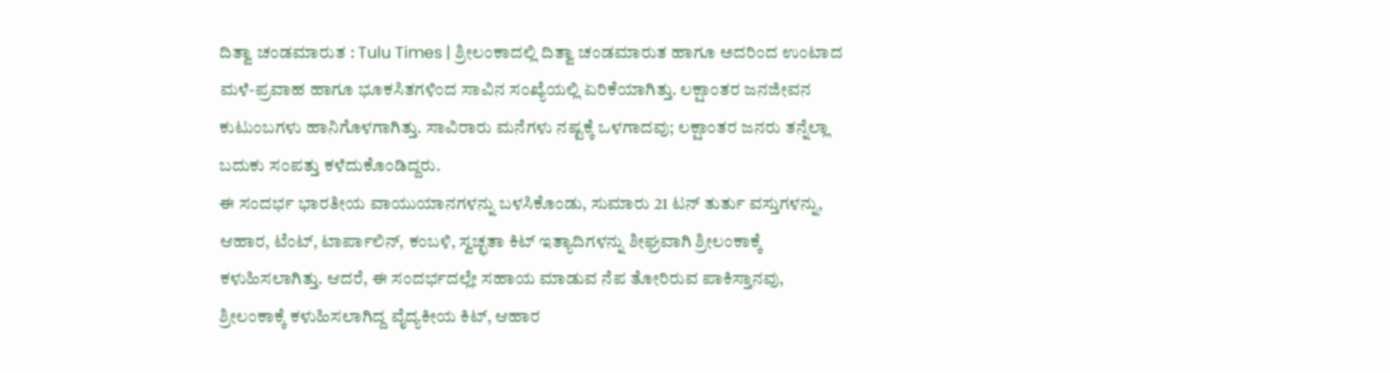ದಿತ್ವಾ ಚಂಡಮಾರುತ : Tulu Times | ಶ್ರೀಲಂಕಾದಲ್ಲಿ ದಿತ್ವಾ ಚಂಡಮಾರುತ ಹಾಗೂ ಅದರಿಂದ ಉಂಟಾದ ಮಳೆ-ಪ್ರವಾಹ ಹಾಗೂ ಭೂಕಸಿತಗಳಿಂದ ಸಾವಿನ ಸಂಖ್ಯೆಯಲ್ಲಿ ಏರಿಕೆಯಾಗಿತ್ತು. ಲಕ್ಷಾಂತರ ಜನಜೀವನ ಕುಟುಂಬಗಳು ಹಾನಿಗೊಳಗಾಗಿತ್ತು. ಸಾವಿರಾರು ಮನೆಗಳು ನಷ್ಟಕ್ಕೆ ಒಳಗಾದವು; ಲಕ್ಷಾಂತರ ಜನರು ತನ್ನೆಲ್ಲಾ ಬದುಕು ಸಂಪತ್ತು ಕಳೆದುಕೊಂಡಿದ್ದರು.
ಈ ಸಂದರ್ಭ ಭಾರತೀಯ ವಾಯುಯಾನಗಳನ್ನು ಬಳಸಿಕೊಂಡು, ಸುಮಾರು 21 ಟನ್ ತುರ್ತು ವಸ್ತುಗಳನ್ನು, ಆಹಾರ, ಟೆಂಟ್, ಟಾರ್ಪಾಲಿನ್, ಕಂಬಳಿ, ಸ್ವಚ್ಛತಾ ಕಿಟ್ ಇತ್ಯಾದಿಗಳನ್ನು ಶೀಘ್ರವಾಗಿ ಶ್ರೀಲಂಕಾಕ್ಕೆ ಕಳುಹಿಸಲಾಗಿತ್ತು. ಆದರೆ, ಈ ಸಂದರ್ಭದಲ್ಲೇ ಸಹಾಯ ಮಾಡುವ ನೆಪ ತೋರಿರುವ ಪಾಕಿಸ್ತಾನವು, ಶ್ರೀಲಂಕಾಕ್ಕೆ ಕಳುಹಿಸಲಾಗಿದ್ದ ವೈದ್ಯಕೀಯ ಕಿಟ್, ಆಹಾರ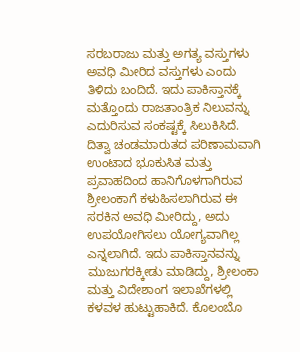ಸರಬರಾಜು ಮತ್ತು ಅಗತ್ಯ ವಸ್ತುಗಳು ಅವಧಿ ಮೀರಿದ ವಸ್ತುಗಳು ಎಂದು ತಿಳಿದು ಬಂದಿದೆ. ಇದು ಪಾಕಿಸ್ತಾನಕ್ಕೆ ಮತ್ತೊಂದು ರಾಜತಾಂತ್ರಿಕ ನಿಲುವನ್ನು ಎದುರಿಸುವ ಸಂಕಷ್ಟಕ್ಕೆ ಸಿಲುಕಿಸಿದೆ.
ದಿತ್ವಾ ಚಂಡಮಾರುತದ ಪರಿಣಾಮವಾಗಿ ಉಂಟಾದ ಭೂಕುಸಿತ ಮತ್ತು ಪ್ರವಾಹದಿಂದ ಹಾನಿಗೊಳಗಾಗಿರುವ ಶ್ರೀಲಂಕಾಗೆ ಕಳುಹಿಸಲಾಗಿರುವ ಈ ಸರಕಿನ ಅವಧಿ ಮೀರಿದ್ದು, ಅದು ಉಪಯೋಗಿಸಲು ಯೋಗ್ಯವಾಗಿಲ್ಲ ಎನ್ನಲಾಗಿದೆ. ಇದು ಪಾಕಿಸ್ತಾನವನ್ನು ಮುಜುಗರಕ್ಕೀಡು ಮಾಡಿದ್ದು, ಶ್ರೀಲಂಕಾ ಮತ್ತು ವಿದೇಶಾಂಗ ಇಲಾಖೆಗಳಲ್ಲಿ ಕಳವಳ ಹುಟ್ಟುಹಾಕಿದೆ. ಕೊಲಂಬೊ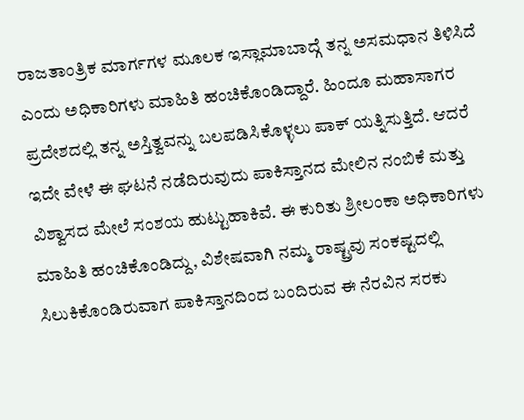ರಾಜತಾಂತ್ರಿಕ ಮಾರ್ಗಗಳ ಮೂಲಕ ಇಸ್ಲಾಮಾಬಾದ್ಗೆ ತನ್ನ ಅಸಮಧಾನ ತಿಳಿಸಿದೆ ಎಂದು ಅಧಿಕಾರಿಗಳು ಮಾಹಿತಿ ಹಂಚಿಕೊಂಡಿದ್ದಾರೆ. ಹಿಂದೂ ಮಹಾಸಾಗರ ಪ್ರದೇಶದಲ್ಲಿ ತನ್ನ ಅಸ್ತಿತ್ವವನ್ನು ಬಲಪಡಿಸಿಕೊಳ್ಳಲು ಪಾಕ್ ಯತ್ನಿಸುತ್ತಿದೆ. ಆದರೆ ಇದೇ ವೇಳೆ ಈ ಘಟನೆ ನಡೆದಿರುವುದು ಪಾಕಿಸ್ತಾನದ ಮೇಲಿನ ನಂಬಿಕೆ ಮತ್ತು ವಿಶ್ವಾಸದ ಮೇಲೆ ಸಂಶಯ ಹುಟ್ಟುಹಾಕಿವೆ. ಈ ಕುರಿತು ಶ್ರೀಲಂಕಾ ಅಧಿಕಾರಿಗಳು ಮಾಹಿತಿ ಹಂಚಿಕೊಂಡಿದ್ದು, ವಿಶೇಷವಾಗಿ ನಮ್ಮ ರಾಷ್ಟ್ರವು ಸಂಕಷ್ಟದಲ್ಲಿ ಸಿಲುಕಿಕೊಂಡಿರುವಾಗ ಪಾಕಿಸ್ತಾನದಿಂದ ಬಂದಿರುವ ಈ ನೆರವಿನ ಸರಕು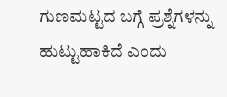ಗುಣಮಟ್ಟದ ಬಗ್ಗೆ ಪ್ರಶ್ನೆಗಳನ್ನು ಹುಟ್ಟುಹಾಕಿದೆ ಎಂದು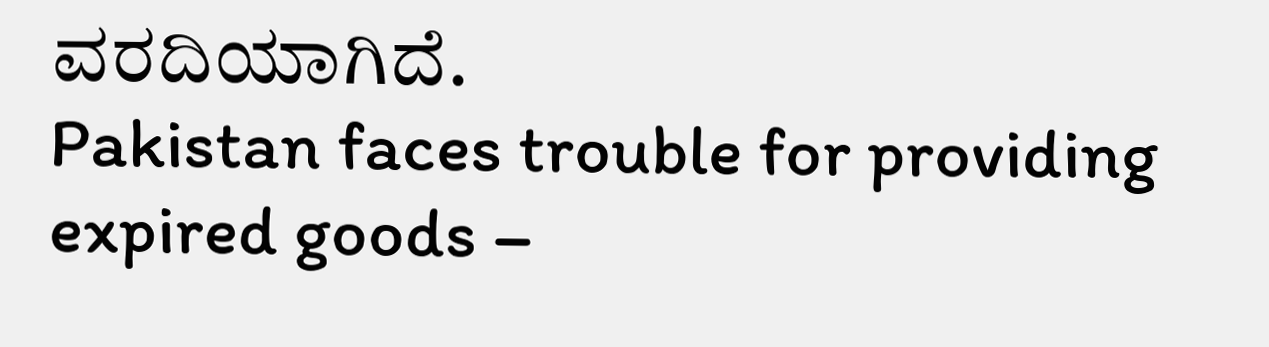ವರದಿಯಾಗಿದೆ.
Pakistan faces trouble for providing expired goods –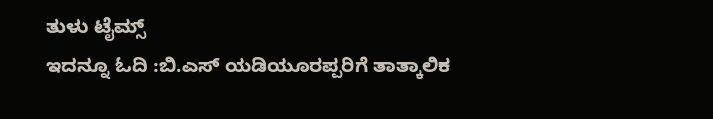ತುಳು ಟೈಮ್ಸ್
ಇದನ್ನೂ ಓದಿ :ಬಿ.ಎಸ್ ಯಡಿಯೂರಪ್ಪರಿಗೆ ತಾತ್ಕಾಲಿಕ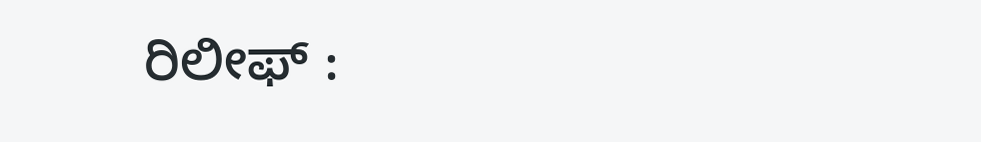ರಿಲೀಫ್ :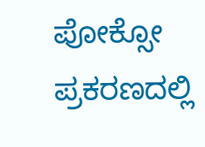ಪೋಕ್ಸೋ ಪ್ರಕರಣದಲ್ಲಿ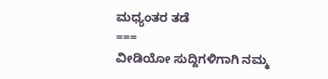ಮಧ್ಯಂತರ ತಡೆ
===
ವೀಡಿಯೋ ಸುದ್ದಿಗಳಿಗಾಗಿ ನಮ್ಮ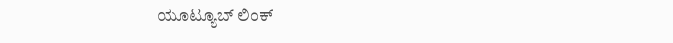ಯೂಟ್ಯೂಬ್ ಲಿಂಕ್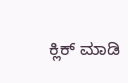ಕ್ಲಿಕ್ ಮಾಡಿ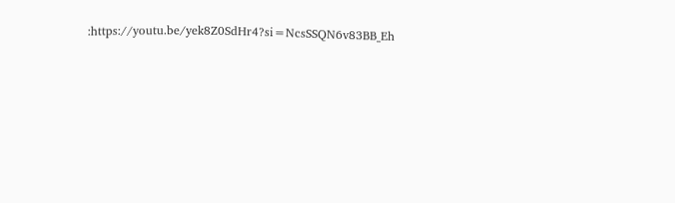:https://youtu.be/yek8Z0SdHr4?si=NcsSSQN6v83BB_Eh